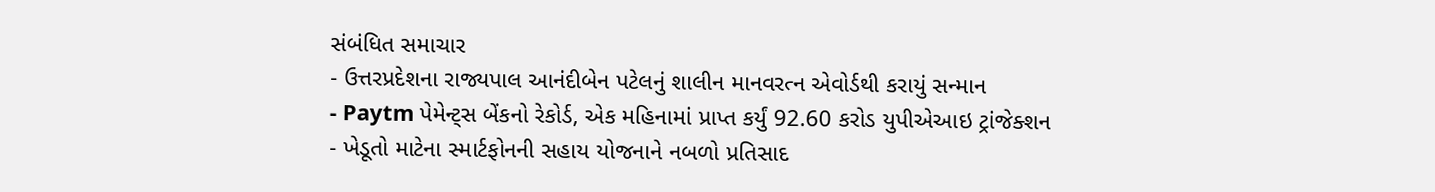સંબંધિત સમાચાર
- ઉત્તરપ્રદેશના રાજ્યપાલ આનંદીબેન પટેલનું શાલીન માનવરત્ન એવોર્ડથી કરાયું સન્માન
- Paytm પેમેન્ટ્સ બેંકનો રેકોર્ડ, એક મહિનામાં પ્રાપ્ત કર્યું 92.60 કરોડ યુપીએઆઇ ટ્રાંજેક્શન
- ખેડૂતો માટેના સ્માર્ટફોનની સહાય યોજનાને નબળો પ્રતિસાદ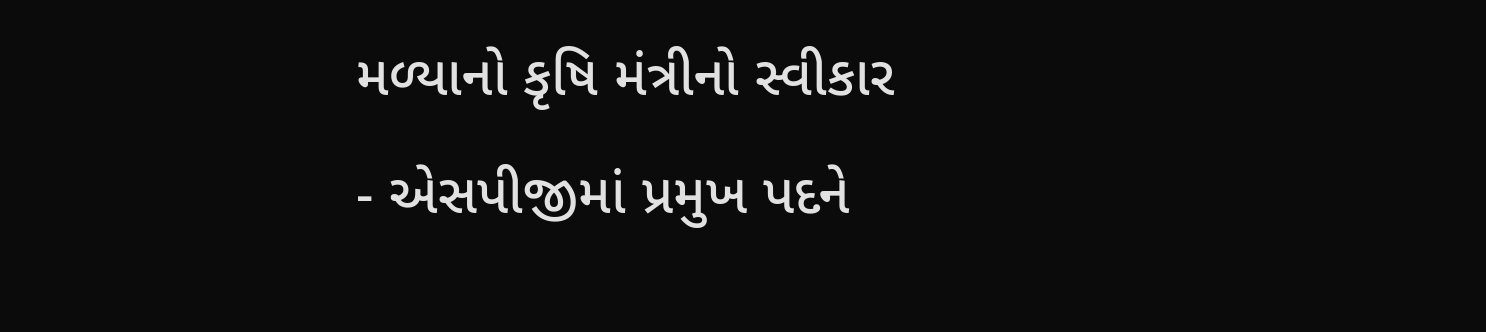મળ્યાનો કૃષિ મંત્રીનો સ્વીકાર
- એસપીજીમાં પ્રમુખ પદને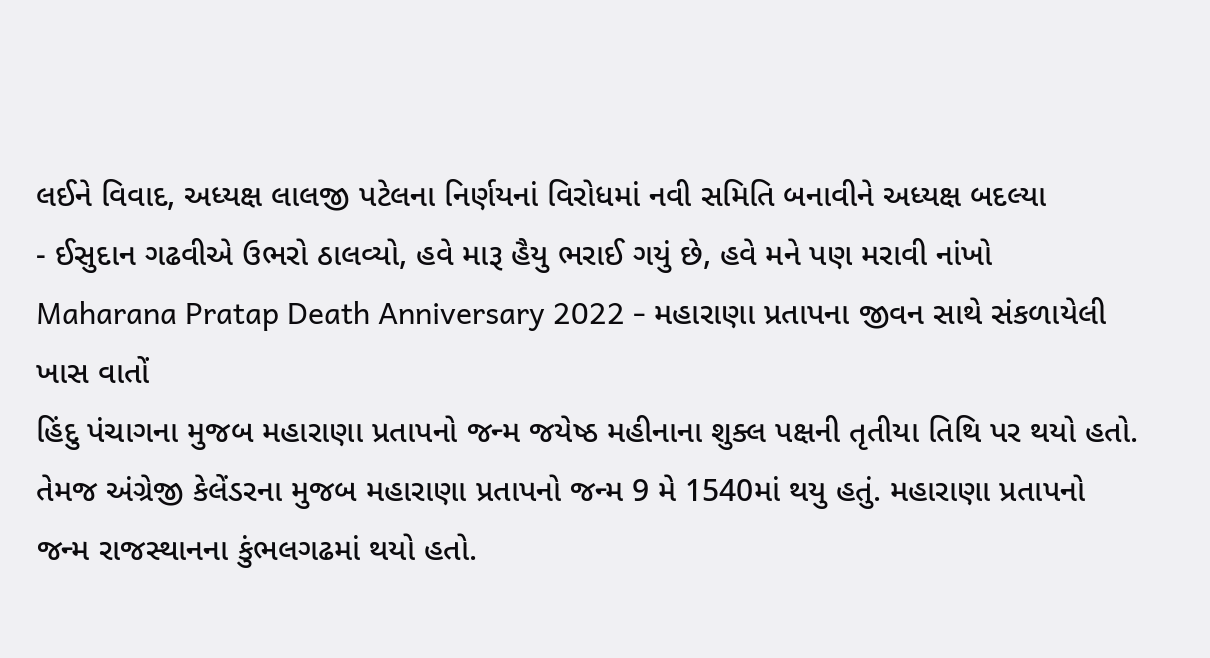લઈને વિવાદ, અધ્યક્ષ લાલજી પટેલના નિર્ણયનાં વિરોધમાં નવી સમિતિ બનાવીને અધ્યક્ષ બદલ્યા
- ઈસુદાન ગઢવીએ ઉભરો ઠાલવ્યો, હવે મારૂ હૈયુ ભરાઈ ગયું છે, હવે મને પણ મરાવી નાંખો
Maharana Pratap Death Anniversary 2022 - મહારાણા પ્રતાપના જીવન સાથે સંકળાયેલી ખાસ વાતોં
હિંદુ પંચાગના મુજબ મહારાણા પ્રતાપનો જન્મ જયેષ્ઠ મહીનાના શુક્લ પક્ષની તૃતીયા તિથિ પર થયો હતો. તેમજ અંગ્રેજી કેલેંડરના મુજબ મહારાણા પ્રતાપનો જન્મ 9 મે 1540માં થયુ હતું. મહારાણા પ્રતાપનો
જન્મ રાજસ્થાનના કુંભલગઢમાં થયો હતો.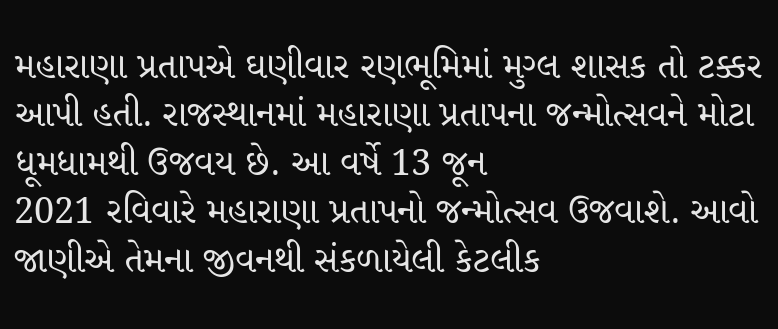મહારાણા પ્રતાપએ ઘણીવાર રણભૂમિમાં મુગ્લ શાસક તો ટક્કર આપી હતી. રાજસ્થાનમાં મહારાણા પ્રતાપના જન્મોત્સવને મોટા ધૂમધામથી ઉજવય છે. આ વર્ષે 13 જૂન
2021 રવિવારે મહારાણા પ્રતાપનો જન્મોત્સવ ઉજવાશે. આવો જાણીએ તેમના જીવનથી સંકળાયેલી કેટલીક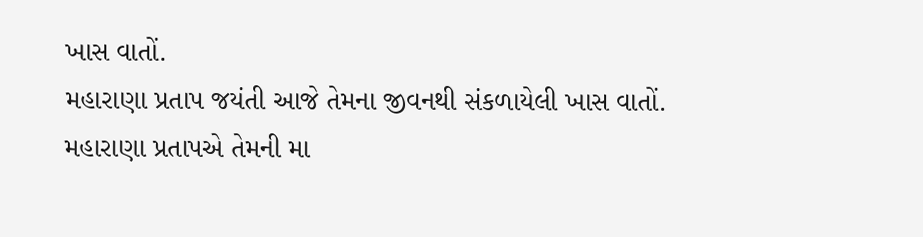ખાસ વાતોં.
મહારાણા પ્રતાપ જયંતી આજે તેમના જીવનથી સંકળાયેલી ખાસ વાતોં.
મહારાણા પ્રતાપએ તેમની મા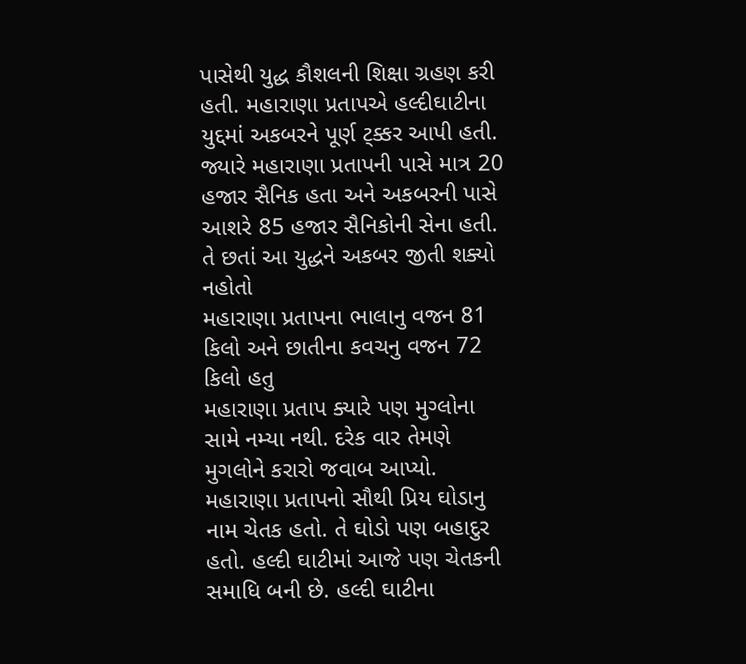પાસેથી યુદ્ધ કૌશલની શિક્ષા ગ્રહણ કરી હતી. મહારાણા પ્રતાપએ હલ્દીઘાટીના યુદ્દમાં અકબરને પૂર્ણ ટ્ક્કર આપી હતી. જ્યારે મહારાણા પ્રતાપની પાસે માત્ર 20 હજાર સૈનિક હતા અને અકબરની પાસે આશરે 85 હજાર સૈનિકોની સેના હતી. તે છતાં આ યુદ્ધને અકબર જીતી શક્યો નહોતો
મહારાણા પ્રતાપના ભાલાનુ વજન 81 કિલો અને છાતીના કવચનુ વજન 72 કિલો હતુ
મહારાણા પ્રતાપ ક્યારે પણ મુગ્લોના સામે નમ્યા નથી. દરેક વાર તેમણે મુગલોને કરારો જવાબ આપ્યો.
મહારાણા પ્રતાપનો સૌથી પ્રિય ઘોડાનુ નામ ચેતક હતો. તે ઘોડો પણ બહાદુર હતો. હલ્દી ઘાટીમાં આજે પણ ચેતકની સમાધિ બની છે. હલ્દી ઘાટીના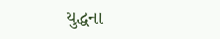યુદ્ધના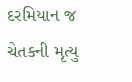દરમિયાન જ ચેતકની મૃત્યુ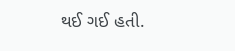થઈ ગઈ હતી.